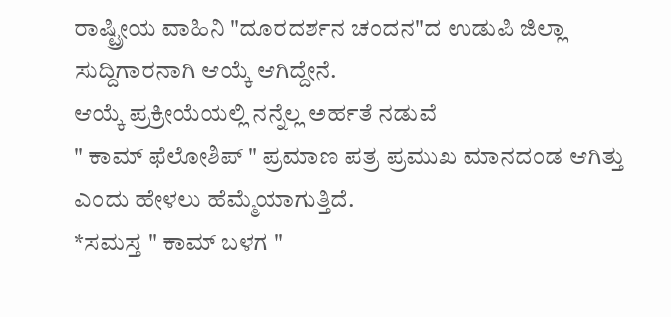ರಾಷ್ಟ್ರೀಯ ವಾಹಿನಿ "ದೂರದರ್ಶನ ಚಂದನ"ದ ಉಡುಪಿ ಜಿಲ್ಲಾ ಸುದ್ದಿಗಾರನಾಗಿ ಆಯ್ಕೆ ಆಗಿದ್ದೇನೆ.
ಆಯ್ಕೆ ಪ್ರಕ್ರೀಯೆಯಲ್ಲಿ ನನ್ನೆಲ್ಲ ಅರ್ಹತೆ ನಡುವೆ
" ಕಾಮ್ ಫೆಲೋಶಿಪ್ " ಪ್ರಮಾಣ ಪತ್ರ ಪ್ರಮುಖ ಮಾನದಂಡ ಆಗಿತ್ತು ಎಂದು ಹೇಳಲು ಹೆಮ್ಮೆಯಾಗುತ್ತಿದೆ.
*ಸಮಸ್ತ " ಕಾಮ್ ಬಳಗ "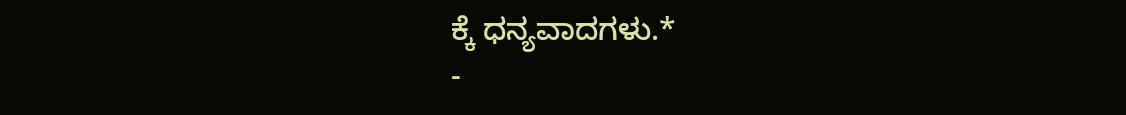ಕ್ಕೆ ಧನ್ಯವಾದಗಳು.*
-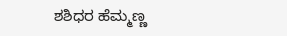ಶಶಿಧರ ಹೆಮ್ಮಣ್ಣ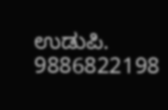ಉಡುಪಿ. 9886822198